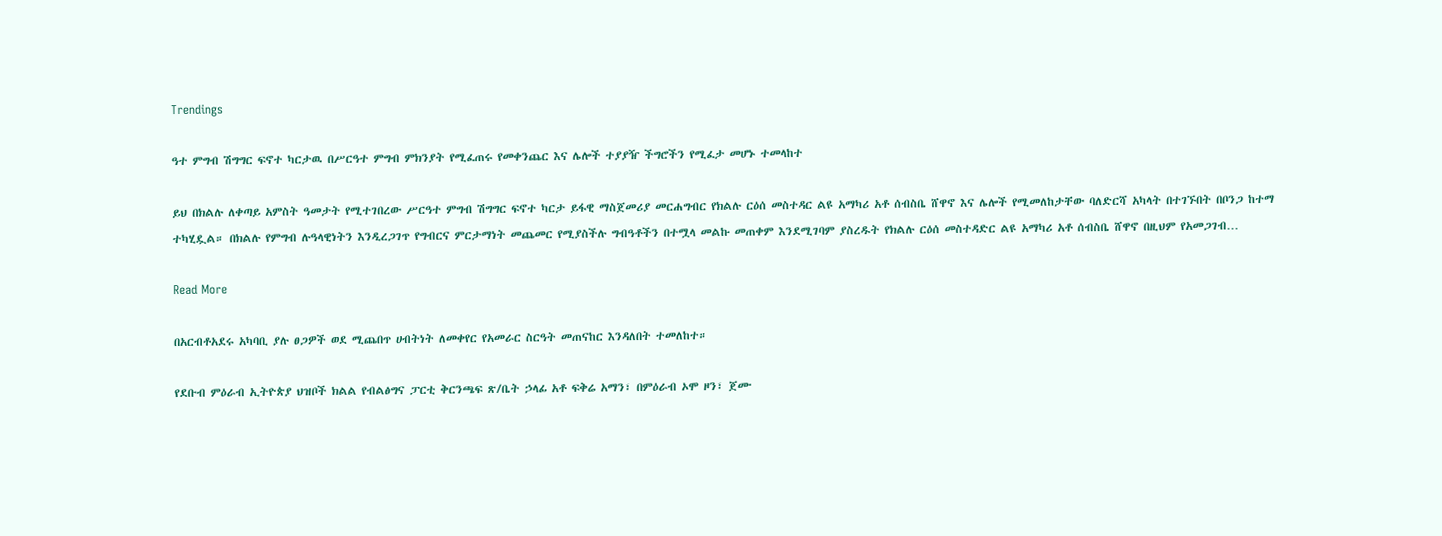Trendings

ዓተ ምግብ ሽግግር ፍኖተ ካርታዉ በሥርዓተ ምግብ ምክንያት የሚፈጠሩ የመቀንጨር እና ሌሎች ተያያዥ ችግሮችን የሚፈታ መሆኑ ተመላከተ

ይህ በክልሉ ለቀጣይ አምስት ዓመታት የሚተገበረው ሥርዓተ ምግብ ሽግግር ፍኖተ ካርታ ይፋዊ ማስጀመሪያ መርሐግብር የክልሉ ርዕሰ መስተዳር ልዩ አማካሪ አቶ ሰብስቤ ሸዋኖ እና ሌሎች የሚመለከታቸው ባለድርሻ አካላት በተገኙበት በቦንጋ ከተማ ተካሂዷል። በክልሉ የምግብ ሉዓላዊነትን እንዲረጋገጥ የግብርና ምርታማነት መጨመር የሚያስችሉ ግብዓቶችን በተሟላ መልኩ መጠቀም እንደሚገባም ያስረዱት የክልሉ ርዕሰ መስተዳድር ልዩ አማካሪ አቶ ሰብስቤ ሸዋኖ በዚህም የአመጋገብ…

Read More

በአርብቶአደሩ አካባቢ ያሉ ፀጋዎች ወደ ሚጨበጥ ሀብትነት ለመቀየር የአመራር ስርዓት መጠናከር እንዳለበት ተመለከተ።

የደቡብ ምዕራብ ኢትዮጵያ ህዝቦች ክልል የብልፅግና ፓርቲ ቅርንጫፍ ጽ/ቤት ኃላፊ አቶ ፍቅሬ አማን፣ በምዕራብ ኦሞ ዞን፣ ጀሙ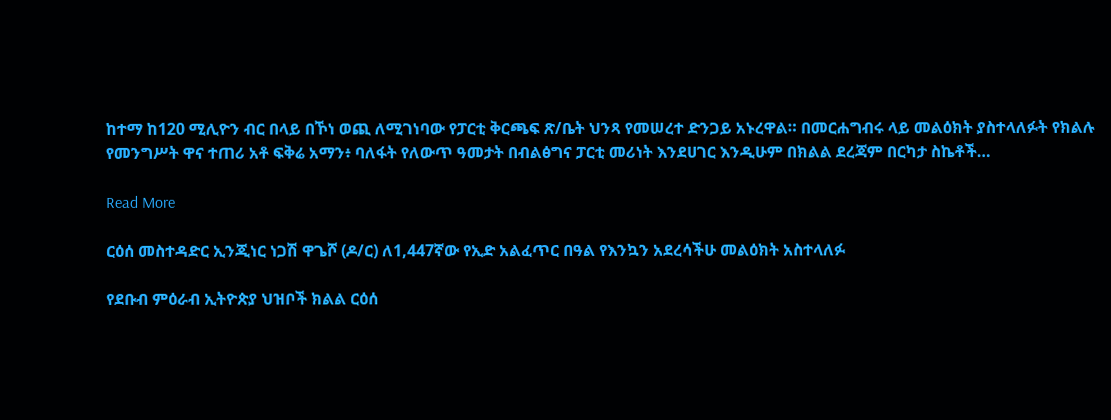ከተማ ከ120 ሚሊዮን ብር በላይ በኾነ ወጪ ለሚገነባው የፓርቲ ቅርጫፍ ጽ/ቤት ህንጻ የመሠረተ ድንጋይ አኑረዋል። በመርሐግብሩ ላይ መልዕክት ያስተላለፉት የክልሉ የመንግሥት ዋና ተጠሪ አቶ ፍቅሬ አማን፥ ባለፋት የለውጥ ዓመታት በብልፅግና ፓርቲ መሪነት እንደሀገር እንዲሁም በክልል ደረጃም በርካታ ስኬቶች…

Read More

ርዕሰ መስተዳድር ኢንጂነር ነጋሽ ዋጌሾ (ዶ/ር) ለ1,447ኛው የኢድ አልፈጥር በዓል የእንኳን አደረሳችሁ መልዕክት አስተላለፉ

የደቡብ ምዕራብ ኢትዮጵያ ህዝቦች ክልል ርዕሰ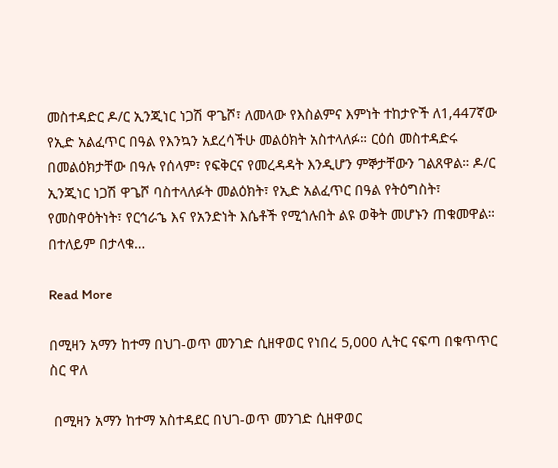መስተዳድር ዶ/ር ኢንጂነር ነጋሽ ዋጌሾ፣ ለመላው የእስልምና እምነት ተከታዮች ለ1,447ኛው የኢድ አልፈጥር በዓል የእንኳን አደረሳችሁ መልዕክት አስተላለፉ። ርዕሰ መስተዳድሩ በመልዕክታቸው በዓሉ የሰላም፣ የፍቅርና የመረዳዳት እንዲሆን ምኞታቸውን ገልጸዋል። ዶ/ር ኢንጂነር ነጋሽ ዋጌሾ ባስተላለፉት መልዕክት፣ የኢድ አልፈጥር በዓል የትዕግስት፣ የመስዋዕትነት፣ የርኅራኄ እና የአንድነት እሴቶች የሚጎሉበት ልዩ ወቅት መሆኑን ጠቁመዋል። በተለይም በታላቁ…

Read More

በሚዛን አማን ከተማ በህገ-ወጥ መንገድ ሲዘዋወር የነበረ 5,000 ሊትር ናፍጣ በቁጥጥር ስር ዋለ

 በሚዛን አማን ከተማ አስተዳደር በህገ-ወጥ መንገድ ሲዘዋወር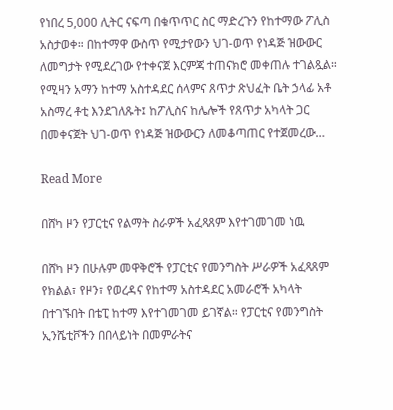የነበረ 5,000 ሊትር ናፍጣ በቁጥጥር ስር ማድረጉን የከተማው ፖሊስ አስታወቀ። በከተማዋ ውስጥ የሚታየውን ህገ-ወጥ የነዳጅ ዝውውር ለመግታት የሚደረገው የተቀናጀ እርምጃ ተጠናክሮ መቀጠሉ ተገልጿል። የሚዛን አማን ከተማ አስተዳደር ሰላምና ጸጥታ ጽህፈት ቤት ኃላፊ አቶ አስማረ ቶቲ እንደገለጹት፤ ከፖሊስና ከሌሎች የጸጥታ አካላት ጋር በመቀናጀት ህገ-ወጥ የነዳጅ ዝውውርን ለመቆጣጠር የተጀመረው…

Read More

በሸካ ዞን የፓርቲና የልማት ስራዎች አፈጻጸም እየተገመገመ ነዉ

በሸካ ዞን በሁሉም መዋቅሮች የፓርቲና የመንግስት ሥራዎች አፈጻጸም የክልል፣ የዞን፣ የወረዳና የከተማ አስተዳደር አመራሮች አካላት በተገኙበት በቴፒ ከተማ እየተገመገመ ይገኛል። የፓርቲና የመንግስት ኢንሼቲቮችን በበላይነት በመምራትና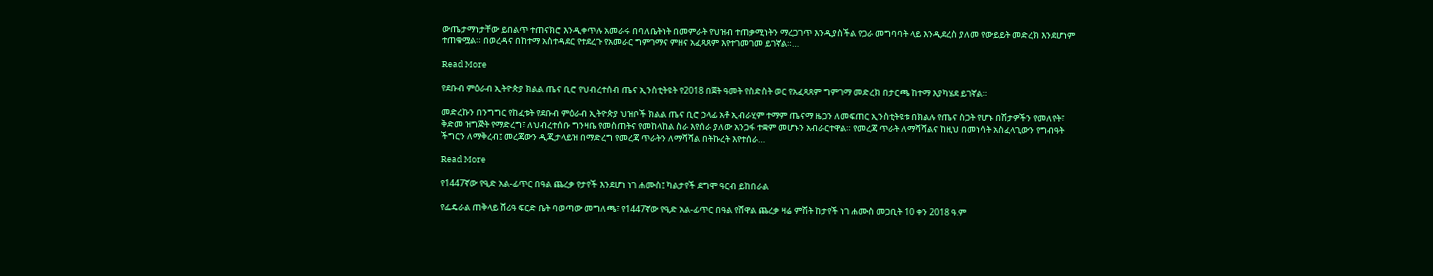ውጤታማነታቸው ይበልጥ ተጠናክሮ እንዲቀጥሉ አመራሩ በባለቤትነት በመምራት የህዝብ ተጠቃሚነትን ማረጋገጥ እንዲያስችል የጋራ መግባባት ላይ እንዲደረስ ያለመ የውይይት መድረክ እንደሆነም ተጠቁሟል። በወረዳና በከተማ አስተዳደር የተደረጉ የአመራር ግምገማና ምዘና አፈጻጸም እየተገመገመ ይገኛል።…

Read More

የደቡብ ምዕራብ ኢትዮጵያ ክልል ጤና ቢሮ የህብረተሰብ ጤና ኢንስቲትዩት የ2018 በጀት ዓመት የስድስት ወር የአፈጻጸም ግምገማ መድረክ በታርጫ ከተማ እያካሄደ ይገኛል።

መድረኩን በንግግር የከፈቱት የደቡብ ምዕራብ ኢትዮጵያ ህዝቦች ክልል ጤና ቢሮ ኃላፊ አቶ ኢብራሂም ተማም ጤናማ ዜጋን ለመፍጠር ኢንስቲትዩቱ በክልሉ የጤና ስጋት የሆኑ በሽታዎችን የመለየት፣ ቅድመ ዝግጅት የማድረግ፣ ለህብረተሰቡ ግንዛቤ የመስጠትና የመከላከል ስራ እየሰራ ያለው አንጋፋ ተቋም መሆኑን አብራርተዋል። የመረጃ ጥራት ለማሻሻልና ከዚህ በመነሳት አስፈላጊውን የግብዓት ችግርን ለማቅረብ፤ መረጃውን ዲጂታላይዝ በማድረግ የመረጃ ጥራትን ለማሻሻል በትኩረት እየተሰራ…

Read More

የ1447ኛው የዒድ አል-ፊጥር በዓል ጨረቃ የታየች እንደሆነ ነገ ሐሙስ፤ ካልታየች ደግሞ ዓርብ ይከበራል

የፌዴራል ጠቅላይ ሸሪዓ ፍርድ ቤት ባወጣው መግለጫ፣ የ1447ኛው የዒድ አል-ፊጥር በዓል የሸዋል ጨረቃ ዛሬ ምሽት ከታየች ነገ ሐሙስ መጋቢት 10 ቀን 2018 ዓ.ም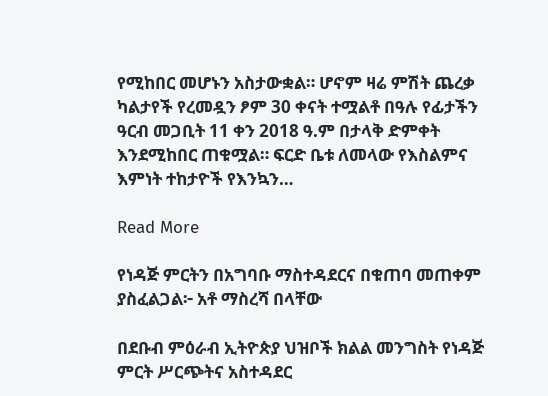የሚከበር መሆኑን አስታውቋል። ሆኖም ዛሬ ምሽት ጨረቃ ካልታየች የረመዷን ፆም 30 ቀናት ተሟልቶ በዓሉ የፊታችን ዓርብ መጋቢት 11 ቀን 2018 ዓ.ም በታላቅ ድምቀት እንደሚከበር ጠቁሟል። ፍርድ ቤቱ ለመላው የእስልምና እምነት ተከታዮች የእንኳን…

Read More

የነዳጅ ምርትን በአግባቡ ማስተዳደርና በቁጠባ መጠቀም ያስፈልጋል፦ አቶ ማስረሻ በላቸው

በደቡብ ምዕራብ ኢትዮጵያ ህዝቦች ክልል መንግስት የነዳጅ ምርት ሥርጭትና አስተዳደር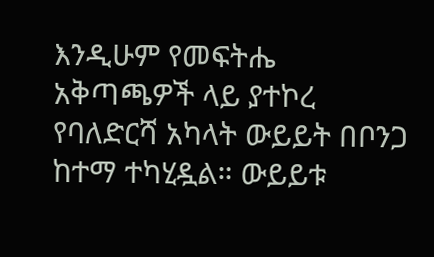እንዲሁም የመፍትሔ አቅጣጫዎች ላይ ያተኮረ የባለድርሻ አካላት ውይይት በቦንጋ ከተማ ተካሂዷል። ውይይቱ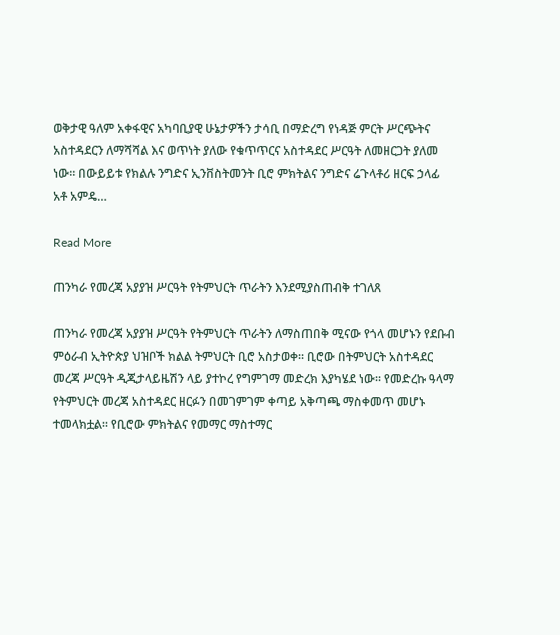ወቅታዊ ዓለም አቀፋዊና አካባቢያዊ ሁኔታዎችን ታሳቢ በማድረግ የነዳጅ ምርት ሥርጭትና አስተዳደርን ለማሻሻል እና ወጥነት ያለው የቁጥጥርና አስተዳደር ሥርዓት ለመዘርጋት ያለመ ነው። በውይይቱ የክልሉ ንግድና ኢንቨስትመንት ቢሮ ምክትልና ንግድና ሬጉላቶሪ ዘርፍ ኃላፊ አቶ አምዴ…

Read More

ጠንካራ የመረጃ አያያዝ ሥርዓት የትምህርት ጥራትን እንደሚያስጠብቅ ተገለጸ

ጠንካራ የመረጃ አያያዝ ሥርዓት የትምህርት ጥራትን ለማስጠበቅ ሚናው የጎላ መሆኑን የደቡብ ምዕራብ ኢትዮጵያ ህዝቦች ክልል ትምህርት ቢሮ አስታወቀ። ቢሮው በትምህርት አስተዳደር መረጃ ሥርዓት ዲጂታላይዜሽን ላይ ያተኮረ የግምገማ መድረክ እያካሄደ ነው። የመድረኩ ዓላማ የትምህርት መረጃ አስተዳደር ዘርፉን በመገምገም ቀጣይ አቅጣጫ ማስቀመጥ መሆኑ ተመላክቷል። የቢሮው ምክትልና የመማር ማስተማር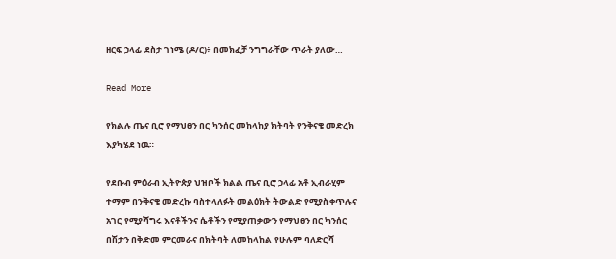ዘርፍ ኃላፊ ደስታ ገነሜ (ዶ/ር)፥ በመክፈቻ ንግግራቸው ጥራት ያለው…

Read More

የክልሉ ጤና ቢሮ የማህፀን በር ካንሰር መከላከያ ክትባት የንቅናቄ መድረክ እያካሄደ ነዉ።

የደቡብ ምዕራብ ኢትዮጵያ ህዝቦች ክልል ጤና ቢሮ ኃላፊ አቶ ኢብራሂም ተማም በንቅናቄ መድረኩ ባስተላለፉት መልዕክት ትውልድ የሚያስቀጥሉና አገር የሚያሻግሩ እናቶችንና ሴቶችን የሚያጠቃውን የማህፀን በር ካንሰር በሽታን በቅድመ ምርመራና በክትባት ለመከላከል የሁሉም ባለድርሻ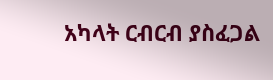አካላት ርብርብ ያስፈጋል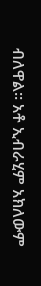ብለዋል። አቶ ኢብራሂም አክለውም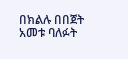በክልሉ በበጀት አመቱ ባለፉት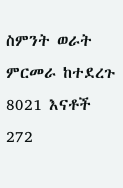ስምንት ወራት ምርመራ ከተደረጉ 8021 እናቶች 272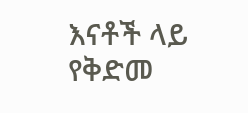እናቶች ላይ የቅድመ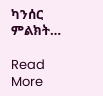ካንሰር ምልክት…

Read More